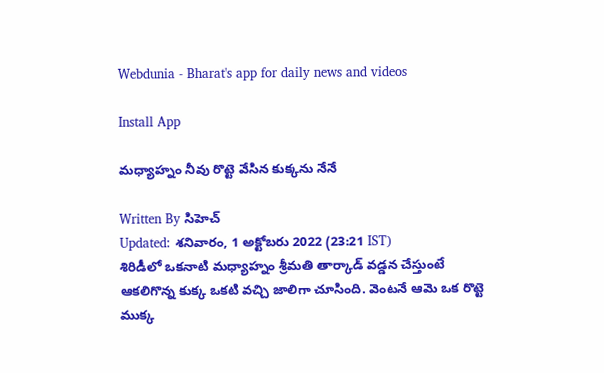Webdunia - Bharat's app for daily news and videos

Install App

మధ్యాహ్నం నీవు రొట్టె వేసిన కుక్కను నేనే

Written By సిహెచ్
Updated: శనివారం, 1 అక్టోబరు 2022 (23:21 IST)
శిరిడీలో ఒకనాటి మధ్యాహ్నం శ్రీమతి తార్కాడ్ వడ్డన చేస్తుంటే ఆకలిగొన్న కుక్క ఒకటి వచ్చి జాలిగా చూసింది. వెంటనే ఆమె ఒక రొట్టె ముక్క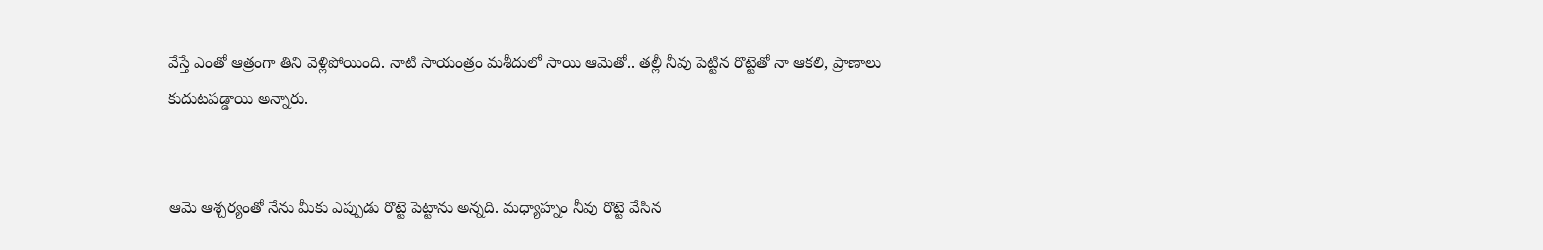వేస్తే ఎంతో ఆత్రంగా తిని వెళ్లిపోయింది. నాటి సాయంత్రం మశీదులో సాయి ఆమెతో.. తల్లీ నీవు పెట్టిన రొట్టెతో నా ఆకలి, ప్రాణాలు కుదుటపడ్డాయి అన్నారు.


ఆమె ఆశ్చర్యంతో నేను మీకు ఎప్పుడు రొట్టె పెట్టాను అన్నది. మధ్యాహ్నం నీవు రొట్టె వేసిన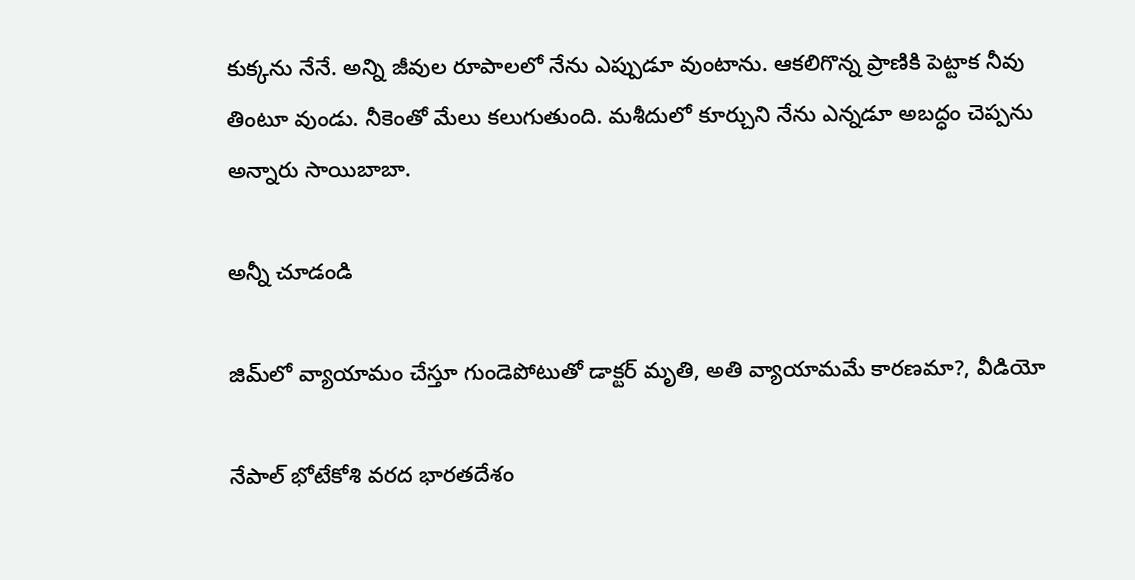కుక్కను నేనే. అన్ని జీవుల రూపాలలో నేను ఎప్పుడూ వుంటాను. ఆకలిగొన్న ప్రాణికి పెట్టాక నీవు తింటూ వుండు. నీకెంతో మేలు కలుగుతుంది. మశీదులో కూర్చుని నేను ఎన్నడూ అబద్ధం చెప్పను అన్నారు సాయిబాబా.

అన్నీ చూడండి

జిమ్‌లో వ్యాయామం చేస్తూ గుండెపోటుతో డాక్టర్ మృతి, అతి వ్యాయామమే కారణమా?, వీడియో

నేపాల్ భోటేకోశి వరద భారతదేశం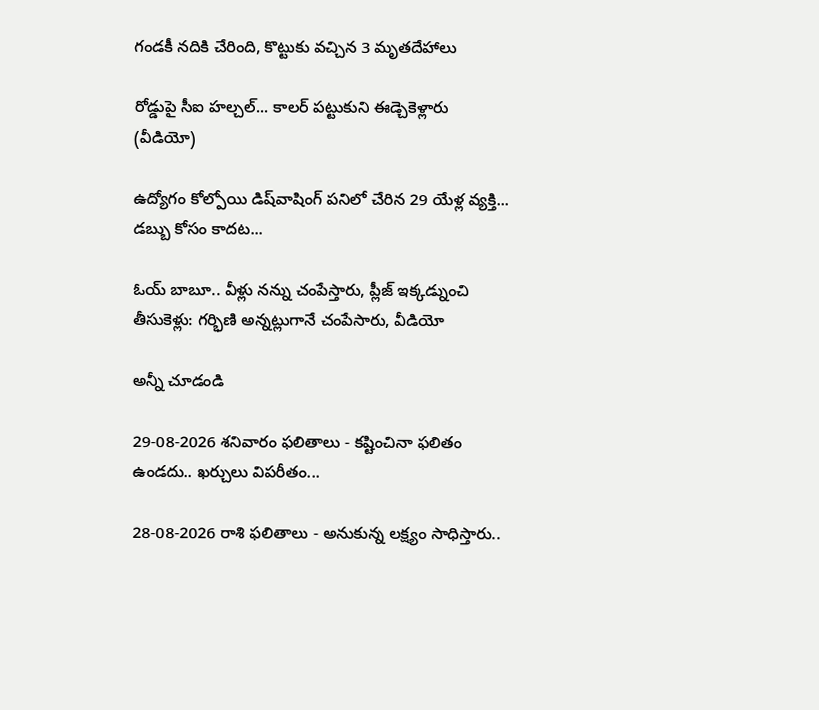గండకీ నదికి చేరింది, కొట్టుకు వచ్చిన 3 మృతదేహాలు

రోడ్డుపై సీఐ హల్చల్... కాలర్ పట్టుకుని ఈడ్చెకెళ్లారు (వీడియో)

ఉద్యోగం కోల్పోయి డిష్‌వాషింగ్ పనిలో చేరిన 29 యేళ్ల వ్యక్తి... డబ్బు కోసం కాదట...

ఓయ్ బాబూ.. వీళ్లు నన్ను చంపేస్తారు, ప్లీజ్ ఇక్కడ్నుంచి తీసుకెళ్లు: గర్భిణి అన్నట్లుగానే చంపేసారు, వీడియో

అన్నీ చూడండి

29-08-2026 శనివారం ఫలితాలు - కష్టించినా ఫలితం ఉండదు.. ఖర్చులు విపరీతం...

28-08-2026 రాశి ఫలితాలు - అనుకున్న లక్ష్యం సాధిస్తారు..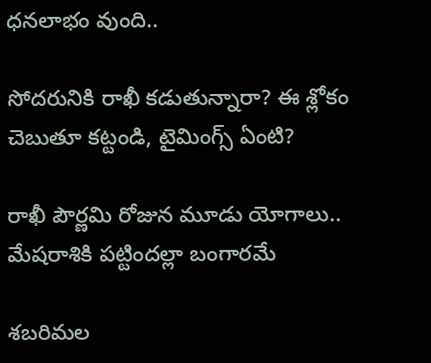ధనలాభం వుంది..

సోదరునికి రాఖీ కడుతున్నారా? ఈ శ్లోకం చెబుతూ కట్టండి, టైమింగ్స్ ఏంటి?

రాఖీ పౌర్ణమి రోజున మూడు యోగాలు.. మేషరాశికి పట్టిందల్లా బంగారమే

శబరిమల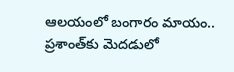ఆలయంలో బంగారం మాయం.. ప్రశాంత్‌కు మెదడులో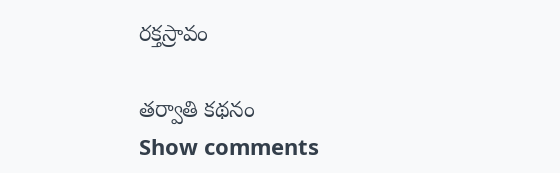రక్తస్రావం

తర్వాతి కథనం
Show comments